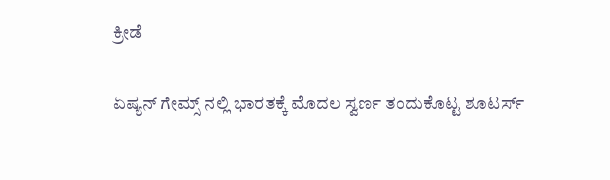ಕ್ರೀಡೆ

ಏಷ್ಯನ್ ಗೇಮ್ಸ್ ನಲ್ಲಿ ಭಾರತಕ್ಕೆ ಮೊದಲ ಸ್ವರ್ಣ ತಂದುಕೊಟ್ಟ ಶೂಟರ್ಸ್‌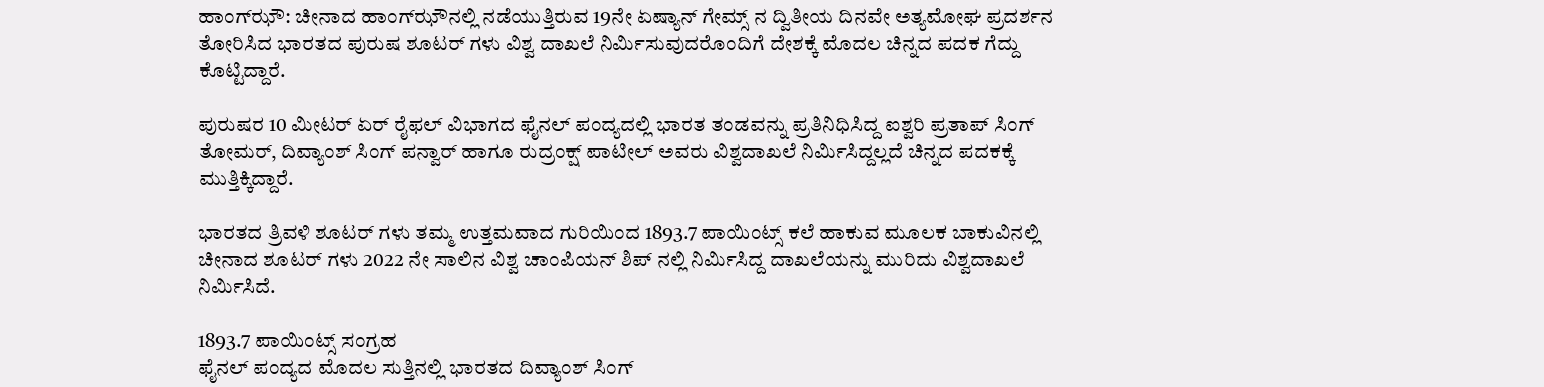ಹಾಂಗ್‌ಝೌ: ಚೀನಾದ ಹಾಂಗ್‌ಝೌನಲ್ಲಿ ನಡೆಯುತ್ತಿರುವ 19ನೇ ಏಷ್ಯಾನ್ ಗೇಮ್ಸ್ ನ ದ್ವಿತೀಯ ದಿನವೇ ಅತ್ಯಮೋಘ ಪ್ರದರ್ಶನ ತೋರಿಸಿದ ಭಾರತದ ಪುರುಷ ಶೂಟರ್ ಗಳು ವಿಶ್ವ ದಾಖಲೆ ನಿರ್ಮಿಸುವುದರೊಂದಿಗೆ ದೇಶಕ್ಕೆ ಮೊದಲ ಚಿನ್ನದ ಪದಕ ಗೆದ್ದು ಕೊಟ್ಟಿದ್ದಾರೆ.

ಪುರುಷರ 10 ಮೀಟರ್ ಏರ್ ರೈಫಲ್ ವಿಭಾಗದ ಫೈನಲ್ ಪಂದ್ಯದಲ್ಲಿ ಭಾರತ ತಂಡವನ್ನು ಪ್ರತಿನಿಧಿಸಿದ್ದ ಐಶ್ವರಿ ಪ್ರತಾಪ್ ಸಿಂಗ್ ತೋಮರ್, ದಿವ್ಯಾಂಶ್ ಸಿಂಗ್ ಪನ್ವಾರ್ ಹಾಗೂ ರುದ್ರಂಕ್ಷ್ ಪಾಟೀಲ್ ಅವರು ವಿಶ್ವದಾಖಲೆ ನಿರ್ಮಿಸಿದ್ದಲ್ಲದೆ ಚಿನ್ನದ ಪದಕಕ್ಕೆ ಮುತ್ತಿಕ್ಕಿದ್ದಾರೆ.

ಭಾರತದ ತ್ರಿವಳಿ ಶೂಟರ್ ಗಳು ತಮ್ಮ ಉತ್ತಮವಾದ ಗುರಿಯಿಂದ 1893.7 ಪಾಯಿಂಟ್ಸ್ ಕಲೆ ಹಾಕುವ ಮೂಲಕ ಬಾಕುವಿನಲ್ಲಿ ಚೀನಾದ ಶೂಟರ್ ಗಳು 2022 ನೇ ಸಾಲಿನ ವಿಶ್ವ ಚಾಂಪಿಯನ್ ಶಿಪ್ ನಲ್ಲಿ ನಿರ್ಮಿಸಿದ್ದ ದಾಖಲೆಯನ್ನು ಮುರಿದು ವಿಶ್ವದಾಖಲೆ ನಿರ್ಮಿಸಿದೆ.

1893.7 ಪಾಯಿಂಟ್ಸ್ ಸಂಗ್ರಹ
ಫೈನಲ್ ಪಂದ್ಯದ ಮೊದಲ ಸುತ್ತಿನಲ್ಲಿ ಭಾರತದ ದಿವ್ಯಾಂಶ್ ಸಿಂಗ್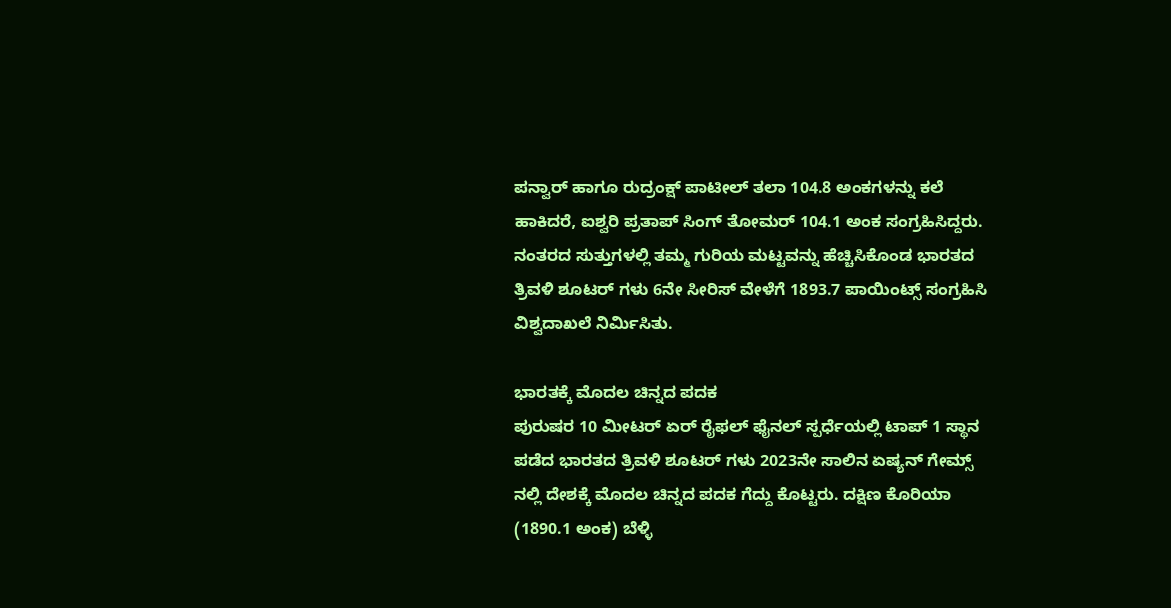ಪನ್ವಾರ್ ಹಾಗೂ ರುದ್ರಂಕ್ಷ್ ಪಾಟೀಲ್ ತಲಾ 104.8 ಅಂಕಗಳನ್ನು ಕಲೆ ಹಾಕಿದರೆ, ಐಶ್ವರಿ ಪ್ರತಾಪ್ ಸಿಂಗ್ ತೋಮರ್ 104.1 ಅಂಕ ಸಂಗ್ರಹಿಸಿದ್ದರು‌. ನಂತರದ ಸುತ್ತುಗಳಲ್ಲಿ ತಮ್ಮ ಗುರಿಯ ಮಟ್ಟವನ್ನು ಹೆಚ್ಚಿಸಿಕೊಂಡ ಭಾರತದ ತ್ರಿವಳಿ ಶೂಟರ್ ಗಳು 6ನೇ ಸೀರಿಸ್ ವೇಳೆಗೆ‌ 1893.7 ಪಾಯಿಂಟ್ಸ್ ಸಂಗ್ರಹಿಸಿ ವಿಶ್ವದಾಖಲೆ ನಿರ್ಮಿಸಿತು.

ಭಾರತಕ್ಕೆ ಮೊದಲ ಚಿನ್ನದ ಪದಕ
ಪುರುಷರ 10 ಮೀಟರ್ ಏರ್ ರೈಫಲ್ ಫೈನಲ್ ಸ್ಪರ್ಧೆಯಲ್ಲಿ ಟಾಪ್ 1 ಸ್ಥಾನ ಪಡೆದ ಭಾರತದ ತ್ರಿವಳಿ ಶೂಟರ್ ಗಳು 2023ನೇ ಸಾಲಿನ ಏಷ್ಯನ್ ಗೇಮ್ಸ್ ನಲ್ಲಿ ದೇಶಕ್ಕೆ ಮೊದಲ ಚಿನ್ನದ ಪದಕ ಗೆದ್ದು ಕೊಟ್ಟರು. ದಕ್ಷಿಣ ಕೊರಿಯಾ (1890.1 ಅಂಕ) ಬೆಳ್ಳಿ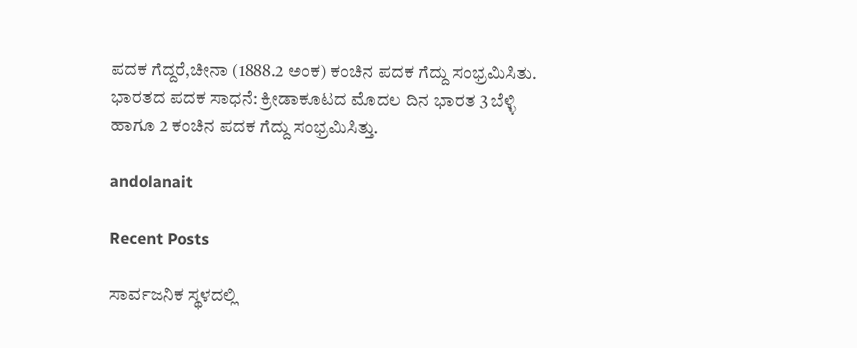ಪದಕ ಗೆದ್ದರೆ,ಚೀನಾ (1888.2 ಅಂಕ) ಕಂಚಿನ ಪದಕ ಗೆದ್ದು ಸಂಭ್ರಮಿಸಿತು. ಭಾರತದ ಪದಕ ಸಾಧನೆ: ಕ್ರೀಡಾಕೂಟದ ಮೊದಲ ದಿನ ಭಾರತ 3 ಬೆಳ್ಳಿ ಹಾಗೂ 2 ಕಂಚಿನ ಪದಕ ಗೆದ್ದು ಸಂಭ್ರಮಿಸಿತ್ತು.

andolanait

Recent Posts

ಸಾರ್ವಜನಿಕ ಸ್ಥಳದಲ್ಲಿ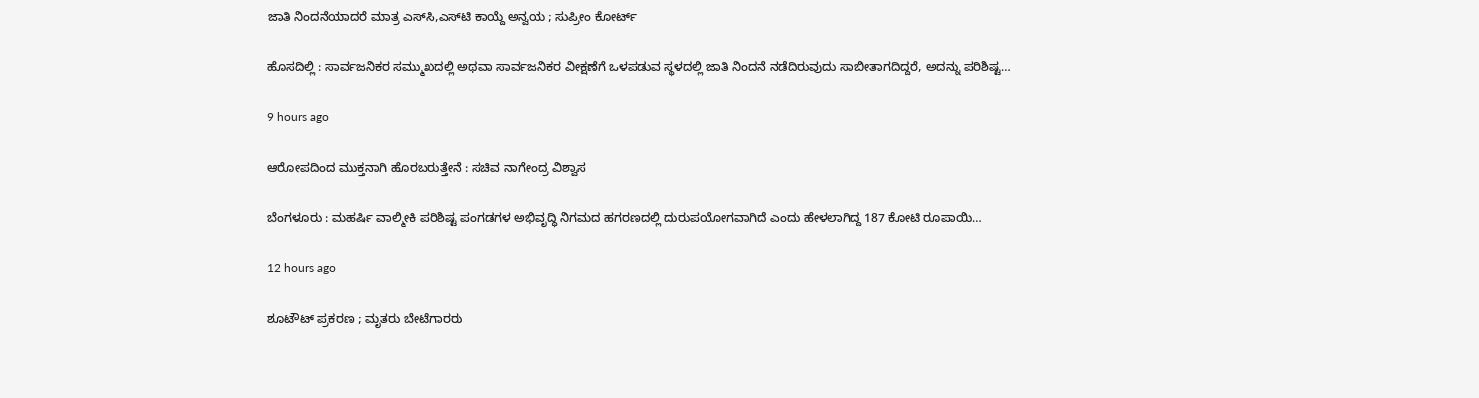ಜಾತಿ ನಿಂದನೆಯಾದರೆ ಮಾತ್ರ ಎಸ್‌ಸಿ,ಎಸ್‌ಟಿ ಕಾಯ್ದೆ ಅನ್ವಯ ; ಸುಪ್ರೀಂ ಕೋರ್ಟ್‌

ಹೊಸದಿಲ್ಲಿ : ಸಾರ್ವಜನಿಕರ ಸಮ್ಮುಖದಲ್ಲಿ ಅಥವಾ ಸಾರ್ವಜನಿಕರ ವೀಕ್ಷಣೆಗೆ ಒಳಪಡುವ ಸ್ಥಳದಲ್ಲಿ ಜಾತಿ ನಿಂದನೆ ನಡೆದಿರುವುದು ಸಾಬೀತಾಗದಿದ್ದರೆ, ಅದನ್ನು ಪರಿಶಿಷ್ಟ…

9 hours ago

ಆರೋಪದಿಂದ ಮುಕ್ತನಾಗಿ ಹೊರಬರುತ್ತೇನೆ : ಸಚಿವ ನಾಗೇಂದ್ರ ವಿಶ್ವಾಸ

ಬೆಂಗಳೂರು : ಮಹರ್ಷಿ ವಾಲ್ಮೀಕಿ ಪರಿಶಿಷ್ಟ ಪಂಗಡಗಳ ಅಭಿವೃದ್ಧಿ ನಿಗಮದ ಹಗರಣದಲ್ಲಿ ದುರುಪಯೋಗವಾಗಿದೆ ಎಂದು ಹೇಳಲಾಗಿದ್ದ 187 ಕೋಟಿ ರೂಪಾಯಿ…

12 hours ago

ಶೂಟೌಟ್‌ ಪ್ರಕರಣ ; ಮೃತರು ಬೇಟೆಗಾರರು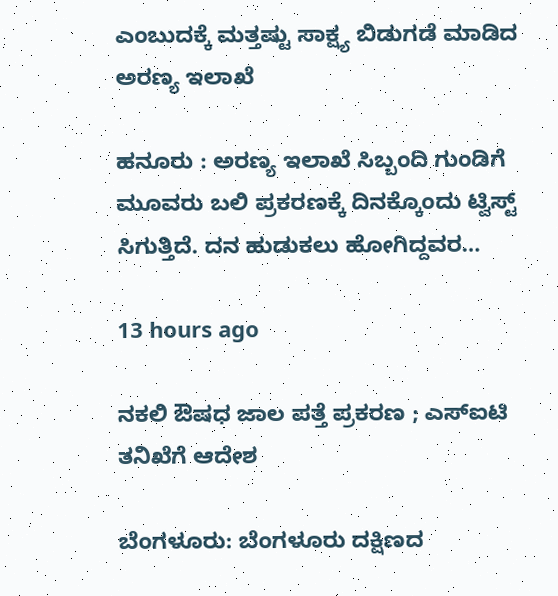ಎಂಬುದಕ್ಕೆ ಮತ್ತಷ್ಟು ಸಾಕ್ಷ್ಯ ಬಿಡುಗಡೆ ಮಾಡಿದ ಅರಣ್ಯ ಇಲಾಖೆ

ಹನೂರು : ಅರಣ್ಯ ಇಲಾಖೆ ಸಿಬ್ಬಂದಿ ಗುಂಡಿಗೆ ಮೂವರು ಬಲಿ ಪ್ರಕರಣಕ್ಕೆ ದಿನಕ್ಕೊಂದು ಟ್ವಿಸ್ಟ್ ಸಿಗುತ್ತಿದೆ. ದನ ಹುಡುಕಲು ಹೋಗಿದ್ದವರ…

13 hours ago

ನಕಲಿ ಔಷಧ ಜಾಲ ಪತ್ತೆ ಪ್ರಕರಣ ; ಎಸ್‌ಐಟಿ ತನಿಖೆಗೆ ಆದೇಶ

ಬೆಂಗಳೂರು: ಬೆಂಗಳೂರು ದಕ್ಷಿಣದ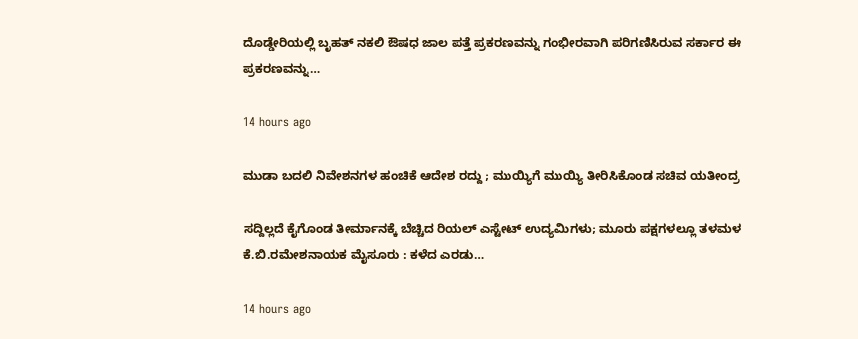ದೊಡ್ಡೇರಿಯಲ್ಲಿ ಬೃಹತ್ ನಕಲಿ ಔಷಧ ಜಾಲ ಪತ್ತೆ ಪ್ರಕರಣವನ್ನು ಗಂಭೀರವಾಗಿ ಪರಿಗಣಿಸಿರುವ ಸರ್ಕಾರ ಈ ಪ್ರಕರಣವನ್ನು…

14 hours ago

ಮುಡಾ ಬದಲಿ ನಿವೇಶನಗಳ ಹಂಚಿಕೆ ಆದೇಶ ರದ್ದು ; ಮುಯ್ಯಿಗೆ ಮುಯ್ಯಿ ತೀರಿಸಿಕೊಂಡ ಸಚಿವ ಯತೀಂದ್ರ

ಸದ್ದಿಲ್ಲದೆ ಕೈಗೊಂಡ ತೀರ್ಮಾನಕ್ಕೆ ಬೆಚ್ಚಿದ ರಿಯಲ್‌ ಎಸ್ಟೇಟ್ ಉದ್ಯಮಿಗಳು; ಮೂರು ಪಕ್ಷಗಳಲ್ಲೂ ತಳಮಳ ಕೆ.ಬಿ.ರಮೇಶನಾಯಕ ಮೈಸೂರು : ಕಳೆದ ಎರಡು…

14 hours ago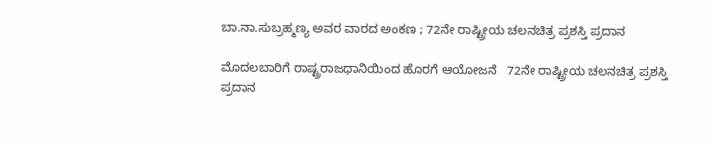ಬಾ.ನಾ.ಸುಬ್ರಹ್ಮಣ್ಯ ಅವರ ವಾರದ ಅಂಕಣ ; 72ನೇ ರಾಷ್ಟ್ರೀಯ ಚಲನಚಿತ್ರ ಪ್ರಶಸ್ತಿ ಪ್ರದಾನ

ಮೊದಲಬಾರಿಗೆ ರಾಷ್ಟ್ರರಾಜಧಾನಿಯಿಂದ ಹೊರಗೆ ಆಯೋಜನೆ   72ನೇ ರಾಷ್ಟ್ರೀಯ ಚಲನಚಿತ್ರ ಪ್ರಶಸ್ತಿ ಪ್ರದಾನ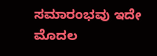ಸಮಾರಂಭವು ಇದೇ ಮೊದಲ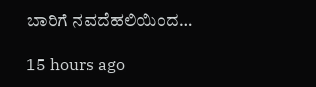ಬಾರಿಗೆ ನವದೆಹಲಿಯಿಂದ…

15 hours ago